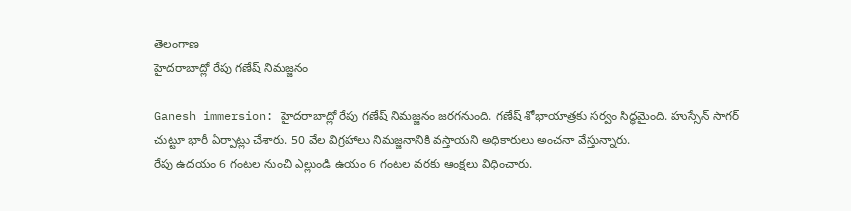తెలంగాణ
హైదరాబాద్లో రేపు గణేష్ నిమజ్జనం

Ganesh immersion: హైదరాబాద్లో రేపు గణేష్ నిమజ్జనం జరగనుంది. గణేష్ శోభాయాత్రకు సర్వం సిద్ధమైంది. హుస్సేన్ సాగర్ చుట్టూ భారీ ఏర్పాట్లు చేశారు. 50 వేల విగ్రహాలు నిమజ్జనానికి వస్తాయని అధికారులు అంచనా వేస్తున్నారు.
రేపు ఉదయం 6 గంటల నుంచి ఎల్లుండి ఉయం 6 గంటల వరకు ఆంక్షలు విధించారు.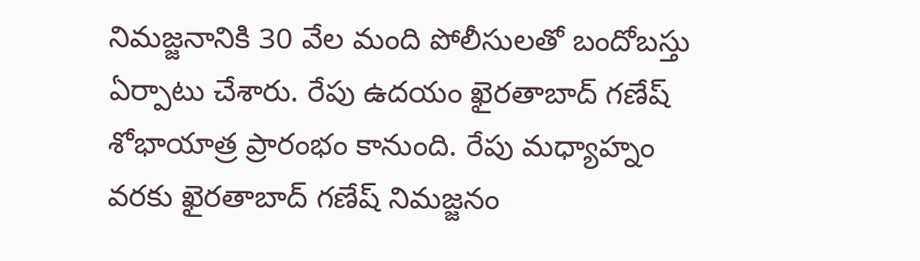నిమజ్జనానికి 30 వేల మంది పోలీసులతో బందోబస్తు ఏర్పాటు చేశారు. రేపు ఉదయం ఖైరతాబాద్ గణేష్ శోభాయాత్ర ప్రారంభం కానుంది. రేపు మధ్యాహ్నం వరకు ఖైరతాబాద్ గణేష్ నిమజ్జనం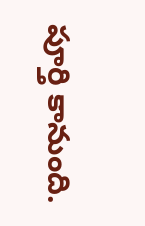పూర్తి కానుంది.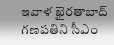ఇవాళ ఖైరతాబాద్ గణపతిని సీఎం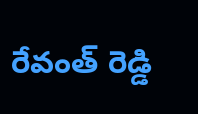రేవంత్ రెడ్డి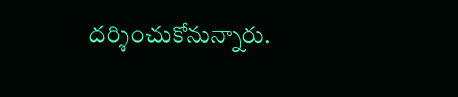దర్శించుకోనున్నారు.